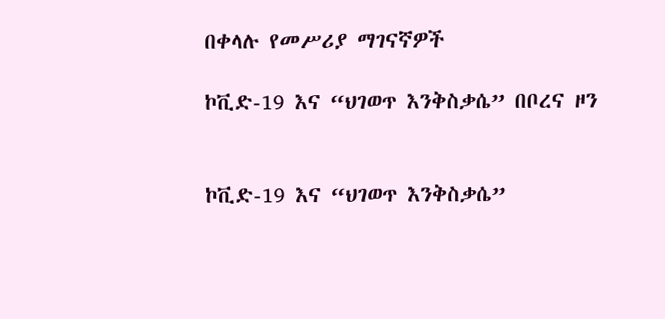በቀላሉ የመሥሪያ ማገናኛዎች

ኮቪድ-19 እና “ህገወጥ እንቅስቃሴ” በቦረና ዞን


ኮቪድ-19 እና “ህገወጥ እንቅስቃሴ”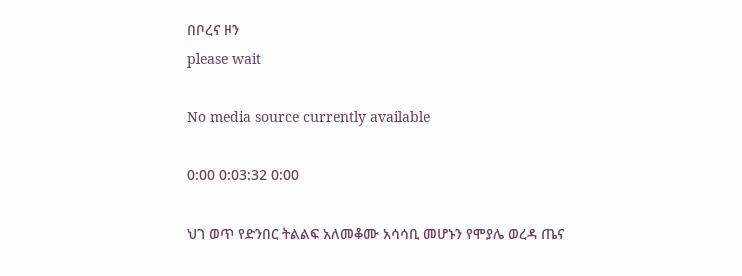በቦረና ዞን
please wait

No media source currently available

0:00 0:03:32 0:00

ህገ ወጥ የድንበር ትልልፍ አለመቆሙ አሳሳቢ መሆኑን የሞያሌ ወረዳ ጤና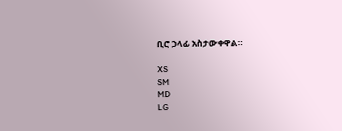ቢሮ ኃላፊ አስታውቀዋል።

XS
SM
MD
LG